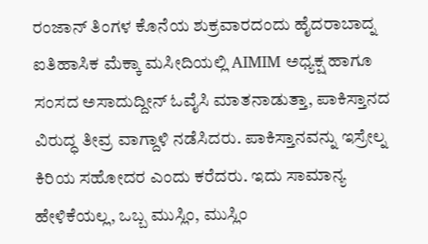ರಂಜಾನ್ ತಿಂಗಳ ಕೊನೆಯ ಶುಕ್ರವಾರದಂದು ಹೈದರಾಬಾದ್ನ ಐತಿಹಾಸಿಕ ಮೆಕ್ಕಾ ಮಸೀದಿಯಲ್ಲಿ AIMIM ಅಧ್ಯಕ್ಷ ಹಾಗೂ ಸಂಸದ ಅಸಾದುದ್ದೀನ್ ಓವೈಸಿ ಮಾತನಾಡುತ್ತಾ, ಪಾಕಿಸ್ತಾನದ ವಿರುದ್ಧ ತೀವ್ರ ವಾಗ್ದಾಳಿ ನಡೆಸಿದರು. ಪಾಕಿಸ್ತಾನವನ್ನು ಇಸ್ರೇಲ್ನ ಕಿರಿಯ ಸಹೋದರ ಎಂದು ಕರೆದರು. ಇದು ಸಾಮಾನ್ಯ ಹೇಳಿಕೆಯಲ್ಲ, ಒಬ್ಬ ಮುಸ್ಲಿಂ, ಮುಸ್ಲಿಂ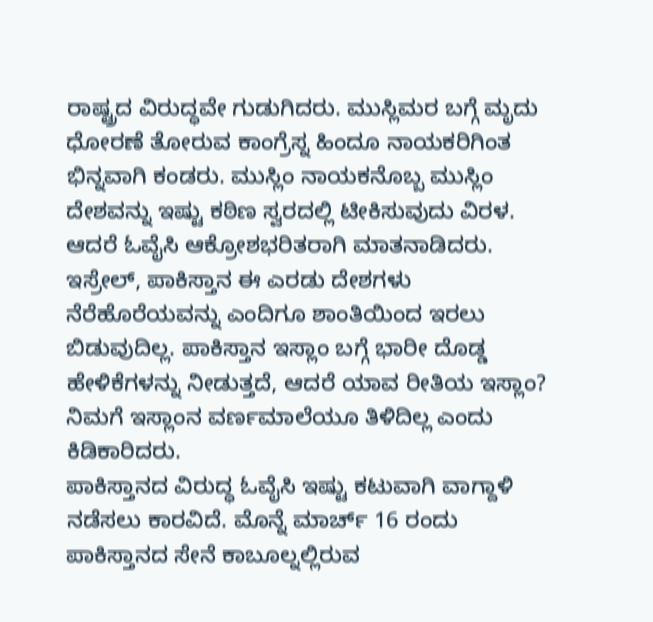ರಾಷ್ಟ್ರದ ವಿರುದ್ಧವೇ ಗುಡುಗಿದರು. ಮುಸ್ಲಿಮರ ಬಗ್ಗೆ ಮೃದು ಧೋರಣೆ ತೋರುವ ಕಾಂಗ್ರೆಸ್ನ ಹಿಂದೂ ನಾಯಕರಿಗಿಂತ ಭಿನ್ನವಾಗಿ ಕಂಡರು. ಮುಸ್ಲಿಂ ನಾಯಕನೊಬ್ಬ ಮುಸ್ಲಿಂ ದೇಶವನ್ನು ಇಷ್ಟು ಕಠಿಣ ಸ್ವರದಲ್ಲಿ ಟೀಕಿಸುವುದು ವಿರಳ. ಆದರೆ ಓವೈಸಿ ಆಕ್ರೋಶಭರಿತರಾಗಿ ಮಾತನಾಡಿದರು.
ಇಸ್ರೇಲ್, ಪಾಕಿಸ್ತಾನ ಈ ಎರಡು ದೇಶಗಳು ನೆರೆಹೊರೆಯವನ್ನು ಎಂದಿಗೂ ಶಾಂತಿಯಿಂದ ಇರಲು ಬಿಡುವುದಿಲ್ಲ. ಪಾಕಿಸ್ತಾನ ಇಸ್ಲಾಂ ಬಗ್ಗೆ ಭಾರೀ ದೊಡ್ಡ ಹೇಳಿಕೆಗಳನ್ನು ನೀಡುತ್ತದೆ, ಆದರೆ ಯಾವ ರೀತಿಯ ಇಸ್ಲಾಂ? ನಿಮಗೆ ಇಸ್ಲಾಂನ ವರ್ಣಮಾಲೆಯೂ ತಿಳಿದಿಲ್ಲ ಎಂದು ಕಿಡಿಕಾರಿದರು.
ಪಾಕಿಸ್ತಾನದ ವಿರುದ್ಧ ಓವೈಸಿ ಇಷ್ಟು ಕಟುವಾಗಿ ವಾಗ್ದಾಳಿ ನಡೆಸಲು ಕಾರವಿದೆ. ಮೊನ್ನೆ ಮಾರ್ಚ್ 16 ರಂದು ಪಾಕಿಸ್ತಾನದ ಸೇನೆ ಕಾಬೂಲ್ನಲ್ಲಿರುವ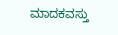ಮಾದಕವಸ್ತು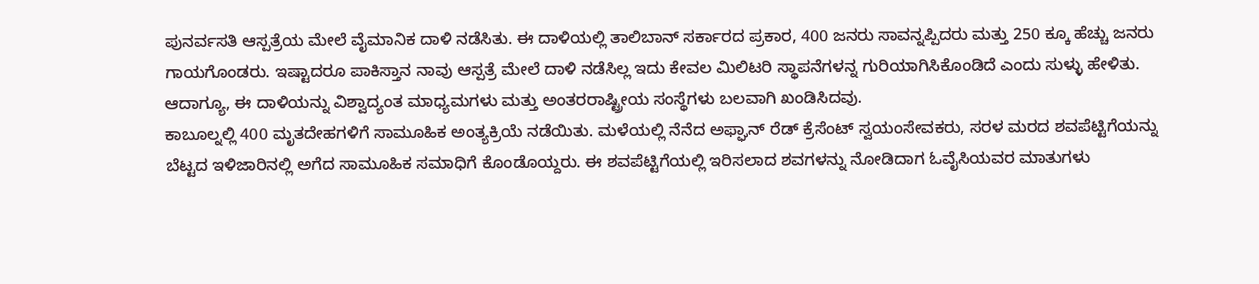ಪುನರ್ವಸತಿ ಆಸ್ಪತ್ರೆಯ ಮೇಲೆ ವೈಮಾನಿಕ ದಾಳಿ ನಡೆಸಿತು. ಈ ದಾಳಿಯಲ್ಲಿ ತಾಲಿಬಾನ್ ಸರ್ಕಾರದ ಪ್ರಕಾರ, 400 ಜನರು ಸಾವನ್ನಪ್ಪಿದರು ಮತ್ತು 250 ಕ್ಕೂ ಹೆಚ್ಚು ಜನರು ಗಾಯಗೊಂಡರು. ಇಷ್ಟಾದರೂ ಪಾಕಿಸ್ತಾನ ನಾವು ಆಸ್ಪತ್ರೆ ಮೇಲೆ ದಾಳಿ ನಡೆಸಿಲ್ಲ ಇದು ಕೇವಲ ಮಿಲಿಟರಿ ಸ್ಥಾಪನೆಗಳನ್ನ ಗುರಿಯಾಗಿಸಿಕೊಂಡಿದೆ ಎಂದು ಸುಳ್ಳು ಹೇಳಿತು. ಆದಾಗ್ಯೂ, ಈ ದಾಳಿಯನ್ನು ವಿಶ್ವಾದ್ಯಂತ ಮಾಧ್ಯಮಗಳು ಮತ್ತು ಅಂತರರಾಷ್ಟ್ರೀಯ ಸಂಸ್ಥೆಗಳು ಬಲವಾಗಿ ಖಂಡಿಸಿದವು.
ಕಾಬೂಲ್ನಲ್ಲಿ 400 ಮೃತದೇಹಗಳಿಗೆ ಸಾಮೂಹಿಕ ಅಂತ್ಯಕ್ರಿಯೆ ನಡೆಯಿತು. ಮಳೆಯಲ್ಲಿ ನೆನೆದ ಅಫ್ಘಾನ್ ರೆಡ್ ಕ್ರೆಸೆಂಟ್ ಸ್ವಯಂಸೇವಕರು, ಸರಳ ಮರದ ಶವಪೆಟ್ಟಿಗೆಯನ್ನು ಬೆಟ್ಟದ ಇಳಿಜಾರಿನಲ್ಲಿ ಅಗೆದ ಸಾಮೂಹಿಕ ಸಮಾಧಿಗೆ ಕೊಂಡೊಯ್ದರು. ಈ ಶವಪೆಟ್ಟಿಗೆಯಲ್ಲಿ ಇರಿಸಲಾದ ಶವಗಳನ್ನು ನೋಡಿದಾಗ ಓವೈಸಿಯವರ ಮಾತುಗಳು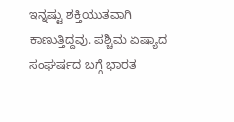ಇನ್ನಷ್ಟು ಶಕ್ತಿಯುತವಾಗಿ ಕಾಣುತ್ತಿದ್ದವು. ಪಶ್ಚಿಮ ಏಷ್ಯಾದ ಸಂಘರ್ಷದ ಬಗ್ಗೆ ಭಾರತ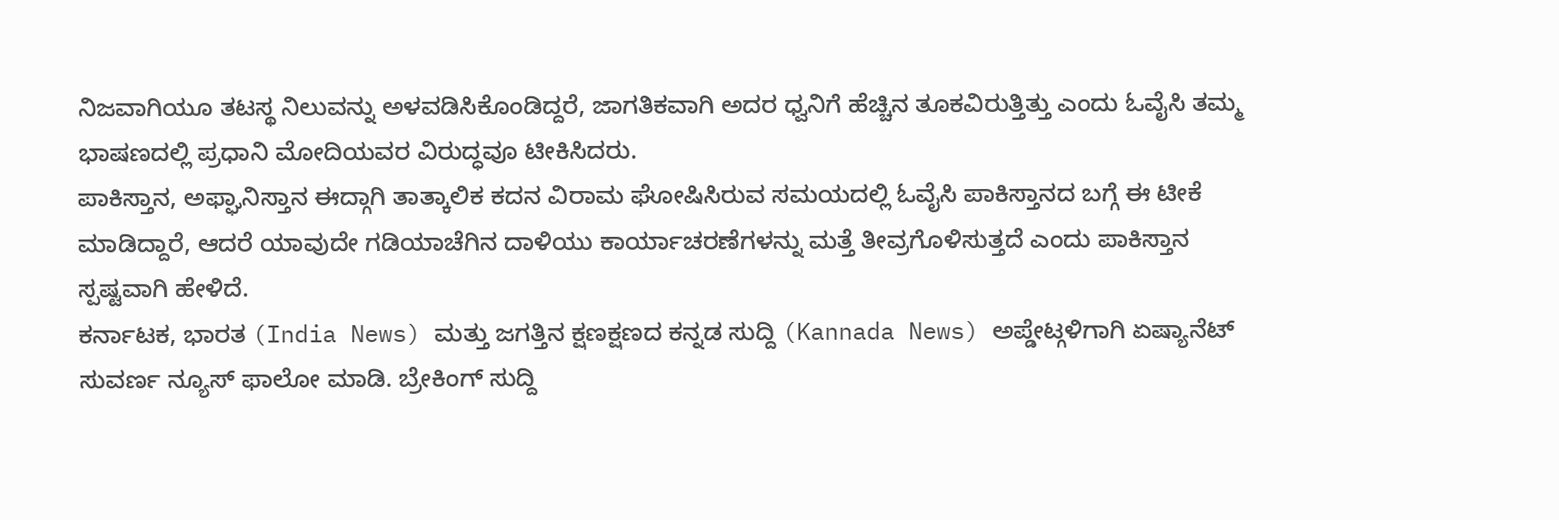ನಿಜವಾಗಿಯೂ ತಟಸ್ಥ ನಿಲುವನ್ನು ಅಳವಡಿಸಿಕೊಂಡಿದ್ದರೆ, ಜಾಗತಿಕವಾಗಿ ಅದರ ಧ್ವನಿಗೆ ಹೆಚ್ಚಿನ ತೂಕವಿರುತ್ತಿತ್ತು ಎಂದು ಓವೈಸಿ ತಮ್ಮ ಭಾಷಣದಲ್ಲಿ ಪ್ರಧಾನಿ ಮೋದಿಯವರ ವಿರುದ್ಧವೂ ಟೀಕಿಸಿದರು.
ಪಾಕಿಸ್ತಾನ, ಅಫ್ಘಾನಿಸ್ತಾನ ಈದ್ಗಾಗಿ ತಾತ್ಕಾಲಿಕ ಕದನ ವಿರಾಮ ಘೋಷಿಸಿರುವ ಸಮಯದಲ್ಲಿ ಓವೈಸಿ ಪಾಕಿಸ್ತಾನದ ಬಗ್ಗೆ ಈ ಟೀಕೆ ಮಾಡಿದ್ದಾರೆ, ಆದರೆ ಯಾವುದೇ ಗಡಿಯಾಚೆಗಿನ ದಾಳಿಯು ಕಾರ್ಯಾಚರಣೆಗಳನ್ನು ಮತ್ತೆ ತೀವ್ರಗೊಳಿಸುತ್ತದೆ ಎಂದು ಪಾಕಿಸ್ತಾನ ಸ್ಪಷ್ಟವಾಗಿ ಹೇಳಿದೆ.
ಕರ್ನಾಟಕ, ಭಾರತ (India News) ಮತ್ತು ಜಗತ್ತಿನ ಕ್ಷಣಕ್ಷಣದ ಕನ್ನಡ ಸುದ್ದಿ (Kannada News) ಅಪ್ಡೇಟ್ಗಳಿಗಾಗಿ ಏಷ್ಯಾನೆಟ್ ಸುವರ್ಣ ನ್ಯೂಸ್ ಫಾಲೋ ಮಾಡಿ. ಬ್ರೇಕಿಂಗ್ ಸುದ್ದಿ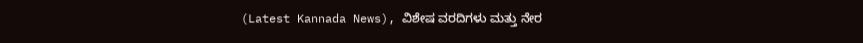(Latest Kannada News), ವಿಶೇಷ ವರದಿಗಳು ಮತ್ತು ನೇರ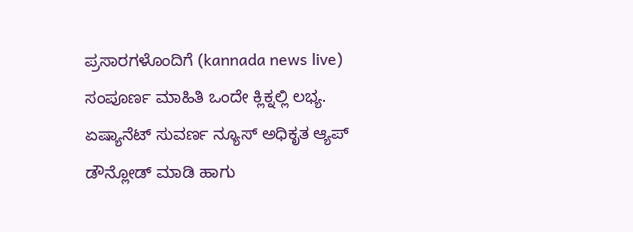ಪ್ರಸಾರಗಳೊಂದಿಗೆ (kannada news live) ಸಂಪೂರ್ಣ ಮಾಹಿತಿ ಒಂದೇ ಕ್ಲಿಕ್ನಲ್ಲಿ ಲಭ್ಯ. ಏಷ್ಯಾನೆಟ್ ಸುವರ್ಣ ನ್ಯೂಸ್ ಅಧಿಕೃತ ಆ್ಯಪ್ ಡೌನ್ಲೋಡ್ ಮಾಡಿ ಹಾಗು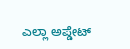ಎಲ್ಲಾ ಅಪ್ಡೇಟ್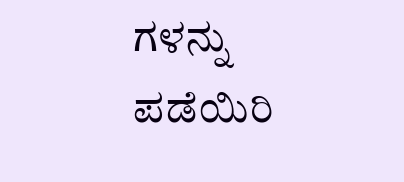ಗಳನ್ನು ಪಡೆಯಿರಿ